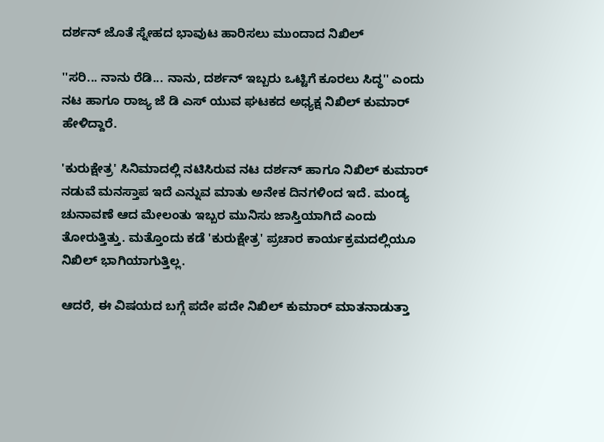ದರ್ಶನ್ ಜೊತೆ ಸ್ನೇಹದ ಭಾವುಟ ಹಾರಿಸಲು ಮುಂದಾದ ನಿಖಿಲ್

''ಸರಿ... ನಾನು ರೆಡಿ... ನಾನು, ದರ್ಶನ್ ಇಬ್ಬರು ಒಟ್ಟಿಗೆ ಕೂರಲು ಸಿದ್ಧ'' ಎಂದು ನಟ ಹಾಗೂ ರಾಜ್ಯ ಜೆ ಡಿ ಎಸ್ ಯುವ ಘಟಕದ ಅಧ್ಯಕ್ಷ ನಿಖಿಲ್ ಕುಮಾರ್ ಹೇಳಿದ್ದಾರೆ.

'ಕುರುಕ್ಷೇತ್ರ' ಸಿನಿಮಾದಲ್ಲಿ ನಟಿಸಿರುವ ನಟ ದರ್ಶನ್ ಹಾಗೂ ನಿಖಿಲ್ ಕುಮಾರ್ ನಡುವೆ ಮನಸ್ತಾಪ ಇದೆ ಎನ್ನುವ ಮಾತು ಅನೇಕ ದಿನಗಳಿಂದ ಇದೆ. ಮಂಡ್ಯ ಚುನಾವಣೆ ಆದ ಮೇಲಂತು ಇಬ್ಬರ ಮುನಿಸು ಜಾಸ್ತಿಯಾಗಿದೆ ಎಂದು ತೋರುತ್ತಿತ್ತು. ಮತ್ತೊಂದು ಕಡೆ 'ಕುರುಕ್ಷೇತ್ರ' ಪ್ರಚಾರ ಕಾರ್ಯಕ್ರಮದಲ್ಲಿಯೂ ನಿಖಿಲ್ ಭಾಗಿಯಾಗುತ್ತಿಲ್ಲ.

ಆದರೆ, ಈ ವಿಷಯದ ಬಗ್ಗೆ ಪದೇ ಪದೇ ನಿಖಿಲ್ ಕುಮಾರ್ ಮಾತನಾಡುತ್ತಾ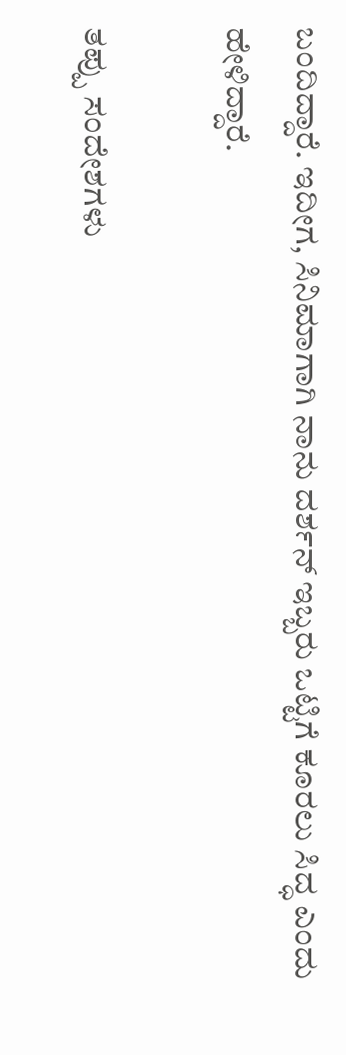ಬಂದಿದ್ದಾರೆ. ಇದೀಗ, ಸಿನಿಮಾಗಾಗಿ ನಾನು ದರ್ಶನ್ ಇಬ್ಬರು ಒಟ್ಟಿಗೆ ಕೂರಲು ಸಿದ್ಧ ಎಂದು ಹೇಳಿದ್ದಾರೆ.

ತಪ್ಪು ಸಂದೇಶಗಳು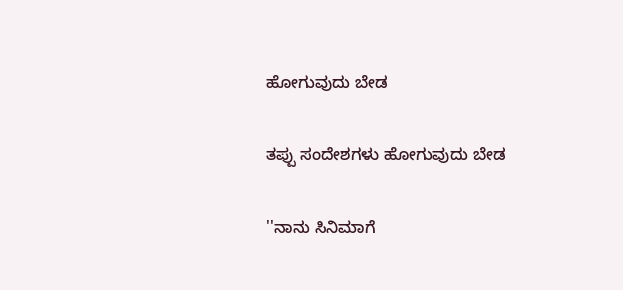ಹೋಗುವುದು ಬೇಡ

ತಪ್ಪು ಸಂದೇಶಗಳು ಹೋಗುವುದು ಬೇಡ

''ನಾನು ಸಿನಿಮಾಗೆ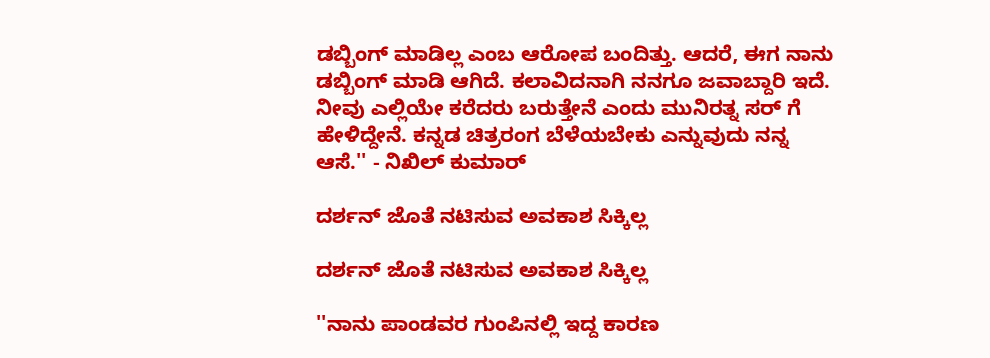ಡಬ್ಬಿಂಗ್ ಮಾಡಿಲ್ಲ ಎಂಬ ಆರೋಪ ಬಂದಿತ್ತು. ಆದರೆ, ಈಗ ನಾನು ಡಬ್ಬಿಂಗ್ ಮಾಡಿ ಆಗಿದೆ. ಕಲಾವಿದನಾಗಿ ನನಗೂ ಜವಾಬ್ದಾರಿ ಇದೆ. ನೀವು ಎಲ್ಲಿಯೇ ಕರೆದರು ಬರುತ್ತೇನೆ ಎಂದು ಮುನಿರತ್ನ ಸರ್ ಗೆ ಹೇಳಿದ್ದೇನೆ. ಕನ್ನಡ ಚಿತ್ರರಂಗ ಬೆಳೆಯಬೇಕು ಎನ್ನುವುದು ನನ್ನ ಆಸೆ.'' - ನಿಖಿಲ್ ಕುಮಾರ್

ದರ್ಶನ್ ಜೊತೆ ನಟಿಸುವ ಅವಕಾಶ ಸಿಕ್ಕಿಲ್ಲ

ದರ್ಶನ್ ಜೊತೆ ನಟಿಸುವ ಅವಕಾಶ ಸಿಕ್ಕಿಲ್ಲ

''ನಾನು ಪಾಂಡವರ ಗುಂಪಿನಲ್ಲಿ ಇದ್ದ ಕಾರಣ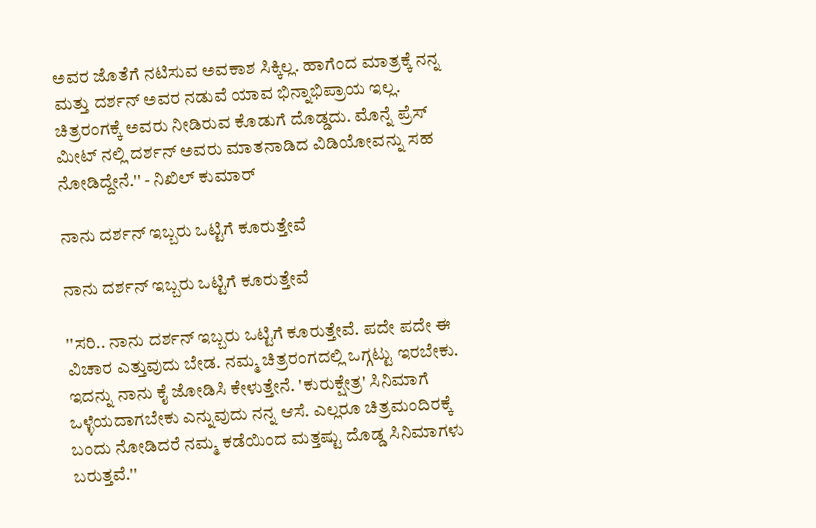ಅವರ ಜೊತೆಗೆ ನಟಿಸುವ ಅವಕಾಶ ಸಿಕ್ಕಿಲ್ಲ. ಹಾಗೆಂದ ಮಾತ್ರಕ್ಕೆ ನನ್ನ ಮತ್ತು ದರ್ಶನ್ ಅವರ ನಡುವೆ ಯಾವ ಭಿನ್ನಾಭಿಪ್ರಾಯ ಇಲ್ಲ. ಚಿತ್ರರಂಗಕ್ಕೆ ಅವರು ನೀಡಿರುವ ಕೊಡುಗೆ ದೊಡ್ಡದು. ಮೊನ್ನೆ ಪ್ರೆಸ್ ಮೀಟ್ ನಲ್ಲಿ ದರ್ಶನ್ ಅವರು ಮಾತನಾಡಿದ ವಿಡಿಯೋವನ್ನು ಸಹ ನೋಡಿದ್ದೇನೆ.'' - ನಿಖಿಲ್ ಕುಮಾರ್

ನಾನು ದರ್ಶನ್ ಇಬ್ಬರು ಒಟ್ಟಿಗೆ ಕೂರುತ್ತೇವೆ

ನಾನು ದರ್ಶನ್ ಇಬ್ಬರು ಒಟ್ಟಿಗೆ ಕೂರುತ್ತೇವೆ

''ಸರಿ.. ನಾನು ದರ್ಶನ್ ಇಬ್ಬರು ಒಟ್ಟಿಗೆ ಕೂರುತ್ತೇವೆ. ಪದೇ ಪದೇ ಈ ವಿಚಾರ ಎತ್ತುವುದು ಬೇಡ. ನಮ್ಮ ಚಿತ್ರರಂಗದಲ್ಲಿ ಒಗ್ಗಟ್ಟು ಇರಬೇಕು. ಇದನ್ನು ನಾನು ಕೈ ಜೋಡಿಸಿ ಕೇಳುತ್ತೇನೆ. 'ಕುರುಕ್ಷೇತ್ರ' ಸಿನಿಮಾಗೆ ಒಳ್ಳೆಯದಾಗಬೇಕು ಎನ್ನುವುದು ನನ್ನ ಆಸೆ. ಎಲ್ಲರೂ ಚಿತ್ರಮಂದಿರಕ್ಕೆ ಬಂದು ನೋಡಿದರೆ ನಮ್ಮ ಕಡೆಯಿಂದ ಮತ್ತಷ್ಟು ದೊಡ್ಡ ಸಿನಿಮಾಗಳು ಬರುತ್ತವೆ.''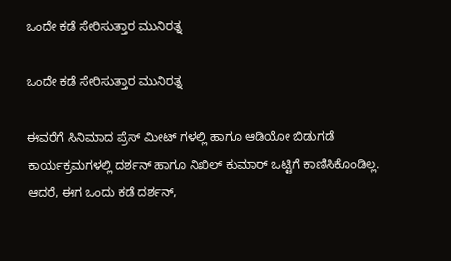ಒಂದೇ ಕಡೆ ಸೇರಿಸುತ್ತಾರ ಮುನಿರತ್ನ

ಒಂದೇ ಕಡೆ ಸೇರಿಸುತ್ತಾರ ಮುನಿರತ್ನ

ಈವರೆಗೆ ಸಿನಿಮಾದ ಪ್ರೆಸ್ ಮೀಟ್ ಗಳಲ್ಲಿ ಹಾಗೂ ಆಡಿಯೋ ಬಿಡುಗಡೆ ಕಾರ್ಯಕ್ರಮಗಳಲ್ಲಿ ದರ್ಶನ್ ಹಾಗೂ ನಿಖಿಲ್ ಕುಮಾರ್ ಒಟ್ಟಿಗೆ ಕಾಣಿಸಿಕೊಂಡಿಲ್ಲ. ಆದರೆ, ಈಗ ಒಂದು ಕಡೆ ದರ್ಶನ್,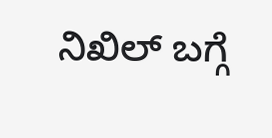ನಿಖಿಲ್ ಬಗ್ಗೆ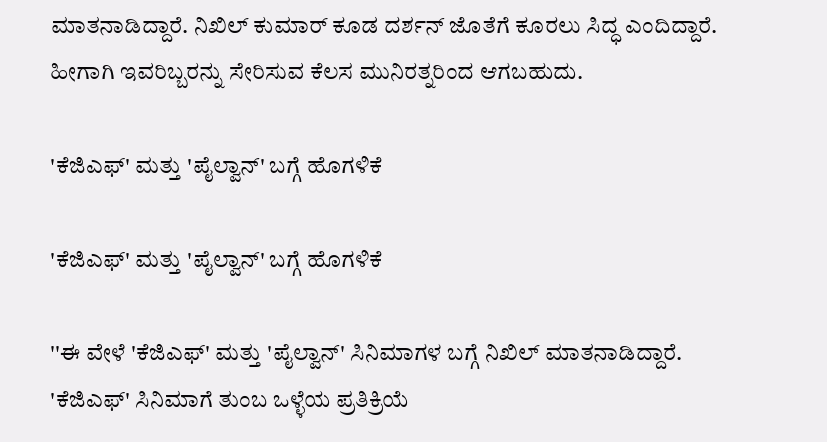ಮಾತನಾಡಿದ್ದಾರೆ. ನಿಖಿಲ್ ಕುಮಾರ್ ಕೂಡ ದರ್ಶನ್ ಜೊತೆಗೆ ಕೂರಲು ಸಿದ್ಧ ಎಂದಿದ್ದಾರೆ. ಹೀಗಾಗಿ ಇವರಿಬ್ಬರನ್ನು ಸೇರಿಸುವ ಕೆಲಸ ಮುನಿರತ್ನರಿಂದ ಆಗಬಹುದು.

'ಕೆಜಿಎಫ್' ಮತ್ತು 'ಪೈಲ್ವಾನ್' ಬಗ್ಗೆ ಹೊಗಳಿಕೆ

'ಕೆಜಿಎಫ್' ಮತ್ತು 'ಪೈಲ್ವಾನ್' ಬಗ್ಗೆ ಹೊಗಳಿಕೆ

''ಈ ವೇಳೆ 'ಕೆಜಿಎಫ್' ಮತ್ತು 'ಪೈಲ್ವಾನ್' ಸಿನಿಮಾಗಳ ಬಗ್ಗೆ ನಿಖಿಲ್ ಮಾತನಾಡಿದ್ದಾರೆ. 'ಕೆಜಿಎಫ್' ಸಿನಿಮಾಗೆ ತುಂಬ ಒಳ್ಳೆಯ ಪ್ರತಿಕ್ರಿಯೆ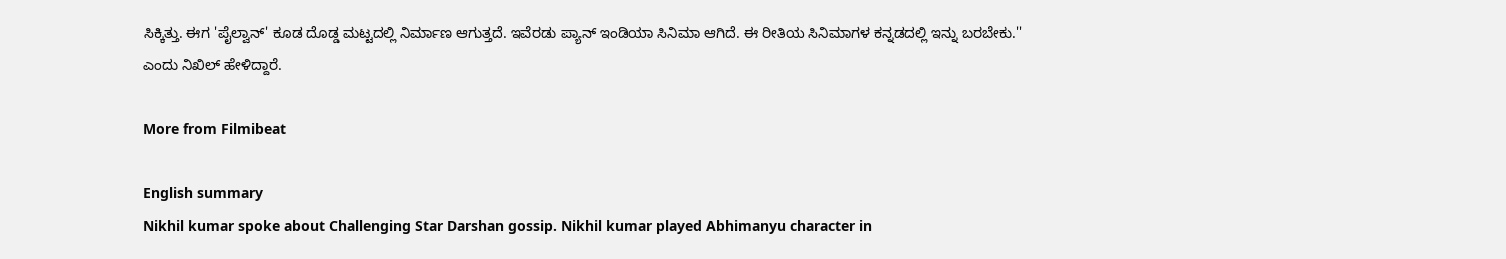ಸಿಕ್ಕಿತ್ತು. ಈಗ 'ಪೈಲ್ವಾನ್' ಕೂಡ ದೊಡ್ಡ ಮಟ್ಟದಲ್ಲಿ ನಿರ್ಮಾಣ ಆಗುತ್ತದೆ. ಇವೆರಡು ಪ್ಯಾನ್ ಇಂಡಿಯಾ ಸಿನಿಮಾ ಆಗಿದೆ. ಈ ರೀತಿಯ ಸಿನಿಮಾಗಳ ಕನ್ನಡದಲ್ಲಿ ಇನ್ನು ಬರಬೇಕು.'' ಎಂದು ನಿಖಿಲ್ ಹೇಳಿದ್ದಾರೆ.

More from Filmibeat

English summary
Nikhil kumar spoke about Challenging Star Darshan gossip. Nikhil kumar played Abhimanyu character in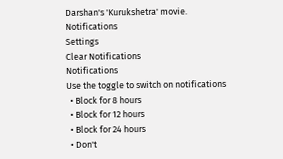Darshan's 'Kurukshetra' movie.
Notifications
Settings
Clear Notifications
Notifications
Use the toggle to switch on notifications
  • Block for 8 hours
  • Block for 12 hours
  • Block for 24 hours
  • Don't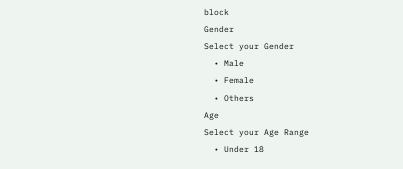block
Gender
Select your Gender
  • Male
  • Female
  • Others
Age
Select your Age Range
  • Under 18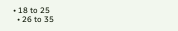• 18 to 25
  • 26 to 35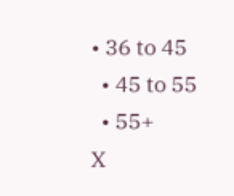• 36 to 45
  • 45 to 55
  • 55+
X